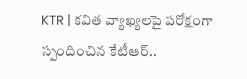KTR | కవిత వ్యాఖ్యలపై పరోక్షంగా స్పందించిన కేటీఆర్..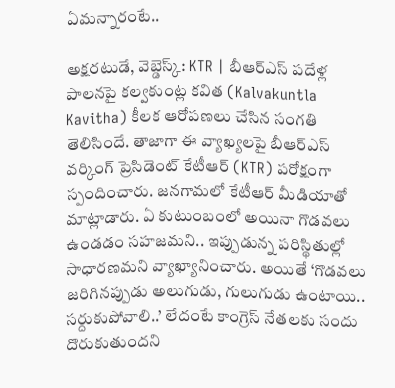ఏమన్నారంటే..

అక్షరటుడే, వెబ్డెస్క్: KTR | బీఆర్ఎస్ పదేళ్ల పాలనపై కల్వకుంట్ల కవిత (Kalvakuntla Kavitha) కీలక ఆరోపణలు చేసిన సంగతి తెలిసిందే. తాజాగా ఈ వ్యాఖ్యలపై బీఆర్ఎస్ వర్కింగ్ ప్రెసిడెంట్ కేటీఆర్ (KTR) పరోక్షంగా స్పందించారు. జనగామలో కేటీఆర్ మీడియాతో మాట్లాడారు. ఏ కుటుంబంలో అయినా గొడవలు ఉండడం సహజమని.. ఇప్పుడున్న పరిస్థితుల్లో సాధారణమని వ్యాఖ్యానించారు. అయితే ‘గొడవలు జరిగినప్పుడు అలుగుడు, గులుగుడు ఉంటాయి.. సర్దుకుపోవాలి..’ లేదంటే కాంగ్రెస్ నేతలకు సందు దొరుకుతుందని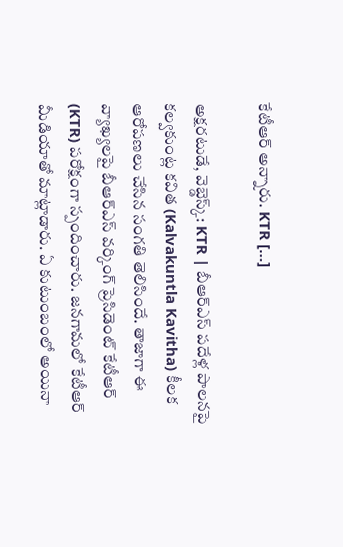కేటీఆర్ అన్నారు. KTR […]

అక్షరటుడే, వెబ్డెస్క్: KTR | బీఆర్ఎస్ పదేళ్ల పాలనపై కల్వకుంట్ల కవిత (Kalvakuntla Kavitha) కీలక ఆరోపణలు చేసిన సంగతి తెలిసిందే. తాజాగా ఈ వ్యాఖ్యలపై బీఆర్ఎస్ వర్కింగ్ ప్రెసిడెంట్ కేటీఆర్ (KTR) పరోక్షంగా స్పందించారు. జనగామలో కేటీఆర్ మీడియాతో మాట్లాడారు. ఏ కుటుంబంలో అయినా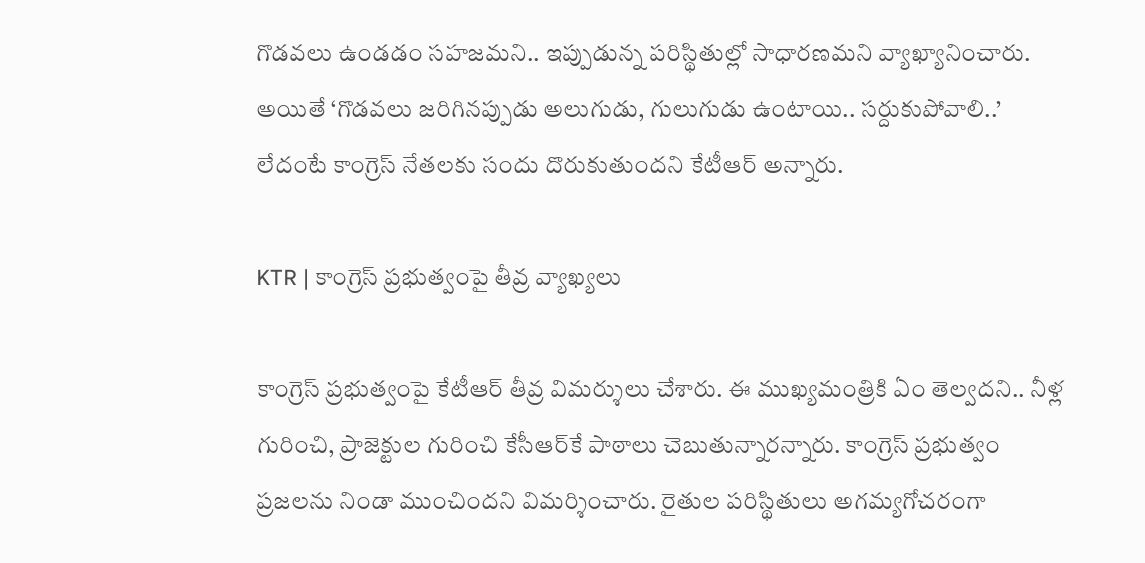గొడవలు ఉండడం సహజమని.. ఇప్పుడున్న పరిస్థితుల్లో సాధారణమని వ్యాఖ్యానించారు. అయితే ‘గొడవలు జరిగినప్పుడు అలుగుడు, గులుగుడు ఉంటాయి.. సర్దుకుపోవాలి..’ లేదంటే కాంగ్రెస్ నేతలకు సందు దొరుకుతుందని కేటీఆర్ అన్నారు.

KTR | కాంగ్రెస్ ప్రభుత్వంపై తీవ్ర వ్యాఖ్యలు

కాంగ్రెస్ ప్రభుత్వంపై కేటీఆర్ తీవ్ర విమర్శులు చేశారు. ఈ ముఖ్యమంత్రికి ఏం తెల్వదని.. నీళ్ల గురించి, ప్రాజెక్టుల గురించి కేసీఆర్‌‌కే పాఠాలు చెబుతున్నారన్నారు. కాంగ్రెస్ ప్రభుత్వం ప్రజలను నిండా ముంచిందని విమర్శించారు. రైతుల పరిస్థితులు అగమ్యగోచరంగా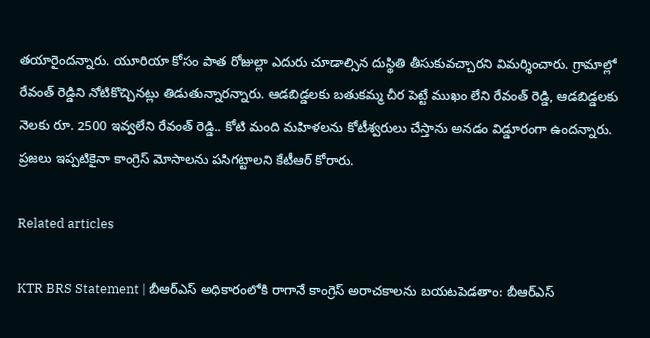తయారైందన్నారు. యూరియా కోసం పాత రోజుల్లా ఎదురు చూడాల్సిన దుస్థితి తీసుకువచ్చారని విమర్శించారు. గ్రామాల్లో రేవంత్ రెడ్డిని నోటికొచ్చినట్లు తిడుతున్నారన్నారు. ఆడబిడ్డలకు బతుకమ్మ చీర పెట్టే ముఖం లేని రేవంత్ రెడ్డి, ఆడబిడ్డలకు నెలకు రూ. 2500 ఇవ్వలేని రేవంత్ రెడ్డి.. కోటి మంది మహిళలను కోటీశ్వరులు చేస్తాను అనడం విడ్డూరంగా ఉందన్నారు. ప్రజలు ఇప్పటికైనా కాంగ్రెస్ మోసాలను పసిగట్టాలని కేటీఆర్ కోరారు.

Related articles

KTR BRS Statement | బీఆర్ఎస్ అధికారంలోకి రాగానే కాంగ్రెస్ అరాచకాలను బయటపెడతాం: బీఆర్ఎస్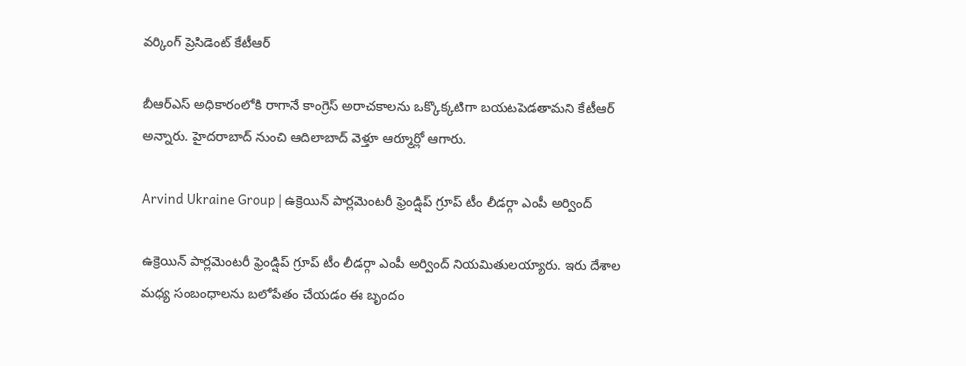వర్కింగ్ ప్రెసిడెంట్ కేటీఆర్

బీఆర్ఎస్ అధికారంలోకి రాగానే కాంగ్రెస్ అరాచకాలను ఒక్కొక్కటిగా బయటపెడతామని కేటీఆర్ అన్నారు. హైదరాబాద్ నుంచి ఆదిలాబాద్ వెళ్తూ ఆర్మూర్లో ఆగారు.

Arvind Ukraine Group | ఉక్రెయిన్ పార్లమెంటరీ ఫ్రెండ్షిప్ గ్రూప్ టీం లీడర్గా ఎంపీ అర్వింద్

ఉక్రెయిన్ పార్లమెంటరీ ఫ్రెండ్షిప్ గ్రూప్ టీం లీడర్గా ఎంపీ అర్వింద్ నియమితులయ్యారు. ఇరు దేశాల మధ్య సంబంధాలను బలోపేతం చేయడం ఈ బృందం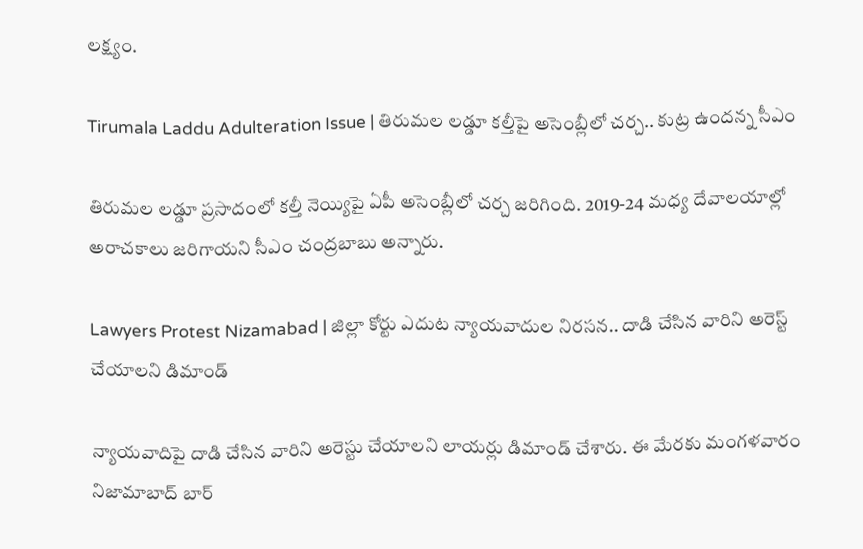లక్ష్యం.

Tirumala Laddu Adulteration Issue | తిరుమల లడ్డూ కల్తీపై అసెంబ్లీలో చర్చ.. కుట్ర ఉందన్న సీఎం

తిరుమల లడ్డూ ప్రసాదంలో కల్తీ నెయ్యిపై ఏపీ అసెంబ్లీలో చర్చ జరిగింది. 2019-24 మధ్య దేవాలయాల్లో అరాచకాలు జరిగాయని సీఎం చంద్రబాబు అన్నారు.

Lawyers Protest Nizamabad | జిల్లా కోర్టు ఎదుట న్యాయవాదుల నిరసన.. దాడి చేసిన వారిని అరెస్ట్ చేయాలని డిమాండ్

న్యాయవాదిపై దాడి చేసిన వారిని అరెస్టు చేయాలని లాయర్లు డిమాండ్ చేశారు. ఈ మేరకు మంగళవారం నిజామాబాద్ బార్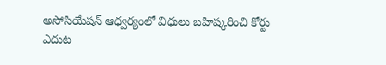అసోసియేషన్ ఆధ్వర్యంలో విధులు బహిష్కరించి కోర్టు ఎదుట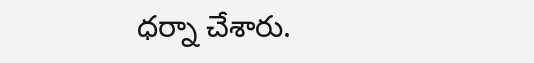ధర్నా చేశారు.